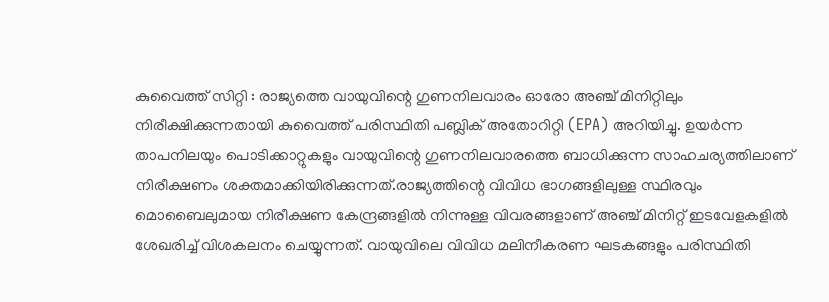കുവൈത്ത് സിറ്റി : രാജ്യത്തെ വായുവിന്റെ ഗുണനിലവാരം ഓരോ അഞ്ച് മിനിറ്റിലും നിരീക്ഷിക്കുന്നതായി കുവൈത്ത് പരിസ്ഥിതി പബ്ലിക് അതോറിറ്റി (EPA) അറിയിച്ചു. ഉയർന്ന താപനിലയും പൊടിക്കാറ്റുകളും വായുവിന്റെ ഗുണനിലവാരത്തെ ബാധിക്കുന്ന സാഹചര്യത്തിലാണ് നിരീക്ഷണം ശക്തമാക്കിയിരിക്കുന്നത്.രാജ്യത്തിന്റെ വിവിധ ഭാഗങ്ങളിലുള്ള സ്ഥിരവും മൊബൈലുമായ നിരീക്ഷണ കേന്ദ്രങ്ങളിൽ നിന്നുള്ള വിവരങ്ങളാണ് അഞ്ച് മിനിറ്റ് ഇടവേളകളിൽ ശേഖരിച്ച് വിശകലനം ചെയ്യുന്നത്. വായുവിലെ വിവിധ മലിനീകരണ ഘടകങ്ങളും പരിസ്ഥിതി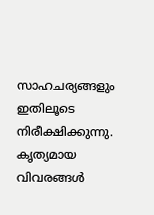സാഹചര്യങ്ങളും ഇതിലൂടെ നിരീക്ഷിക്കുന്നു.
കൃത്യമായ വിവരങ്ങൾ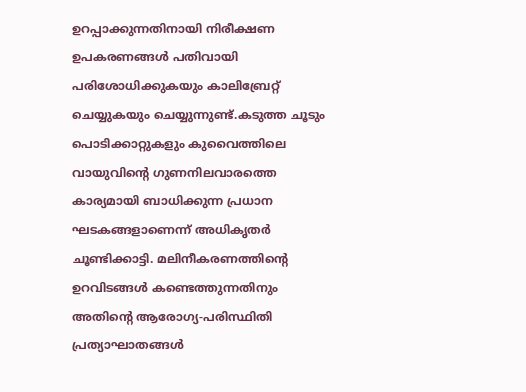ഉറപ്പാക്കുന്നതിനായി നിരീക്ഷണ ഉപകരണങ്ങൾ പതിവായി പരിശോധിക്കുകയും കാലിബ്രേറ്റ് ചെയ്യുകയും ചെയ്യുന്നുണ്ട്.കടുത്ത ചൂടും പൊടിക്കാറ്റുകളും കുവൈത്തിലെ വായുവിന്റെ ഗുണനിലവാരത്തെ കാര്യമായി ബാധിക്കുന്ന പ്രധാന ഘടകങ്ങളാണെന്ന് അധികൃതർ ചൂണ്ടിക്കാട്ടി. മലിനീകരണത്തിന്റെ ഉറവിടങ്ങൾ കണ്ടെത്തുന്നതിനും അതിന്റെ ആരോഗ്യ-പരിസ്ഥിതി പ്രത്യാഘാതങ്ങൾ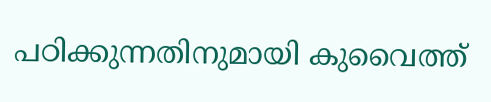പഠിക്കുന്നതിനുമായി കുവൈത്ത്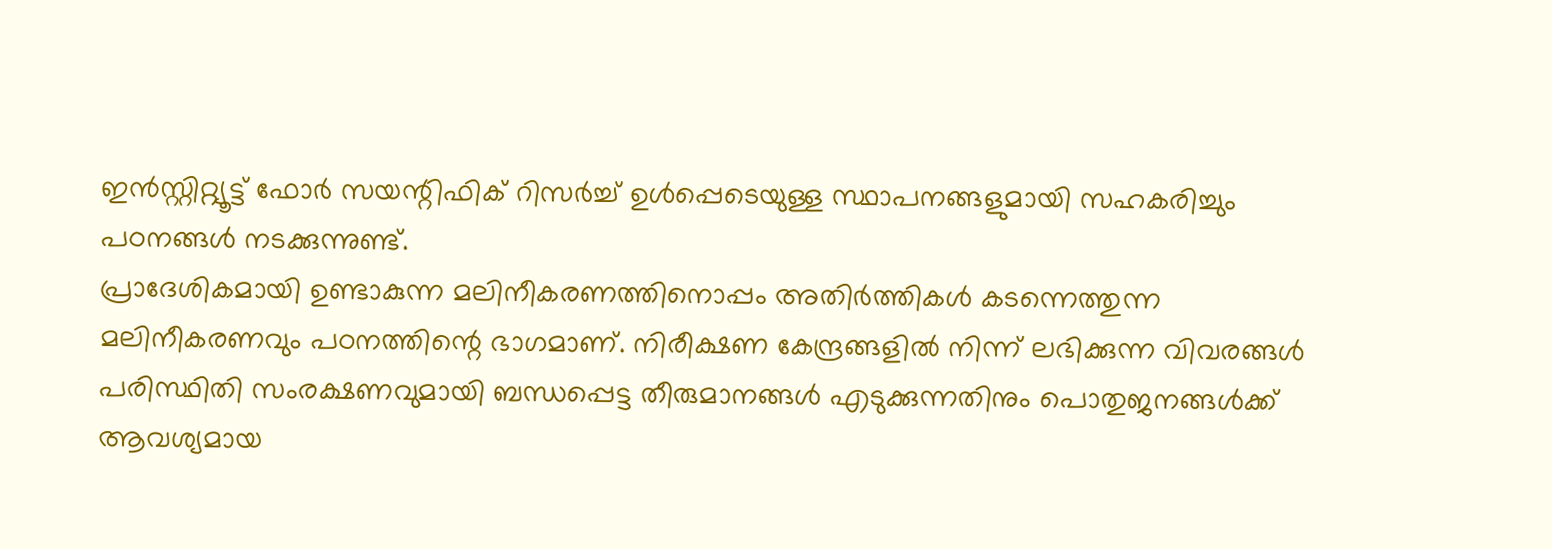ഇൻസ്റ്റിറ്റ്യൂട്ട് ഫോർ സയന്റിഫിക് റിസർച്ച് ഉൾപ്പെടെയുള്ള സ്ഥാപനങ്ങളുമായി സഹകരിച്ചും പഠനങ്ങൾ നടക്കുന്നുണ്ട്.
പ്രാദേശികമായി ഉണ്ടാകുന്ന മലിനീകരണത്തിനൊപ്പം അതിർത്തികൾ കടന്നെത്തുന്ന മലിനീകരണവും പഠനത്തിന്റെ ഭാഗമാണ്. നിരീക്ഷണ കേന്ദ്രങ്ങളിൽ നിന്ന് ലഭിക്കുന്ന വിവരങ്ങൾ പരിസ്ഥിതി സംരക്ഷണവുമായി ബന്ധപ്പെട്ട തീരുമാനങ്ങൾ എടുക്കുന്നതിനും പൊതുജനങ്ങൾക്ക് ആവശ്യമായ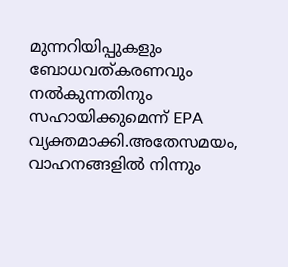മുന്നറിയിപ്പുകളും ബോധവത്കരണവും നൽകുന്നതിനും സഹായിക്കുമെന്ന് EPA വ്യക്തമാക്കി.അതേസമയം, വാഹനങ്ങളിൽ നിന്നും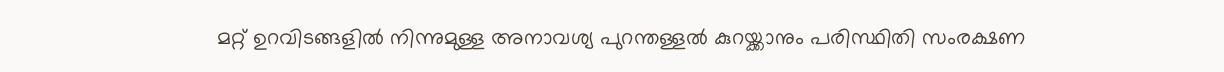മറ്റ് ഉറവിടങ്ങളിൽ നിന്നുമുള്ള അനാവശ്യ പുറന്തള്ളൽ കുറയ്ക്കാനും പരിസ്ഥിതി സംരക്ഷണ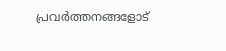പ്രവർത്തനങ്ങളോട്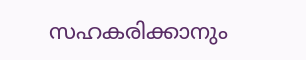സഹകരിക്കാനും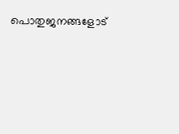പൊതുജനങ്ങളോട്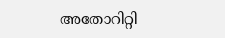അതോറിറ്റി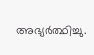അഭ്യർത്ഥിച്ചു.